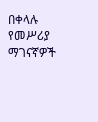በቀላሉ የመሥሪያ ማገናኛዎች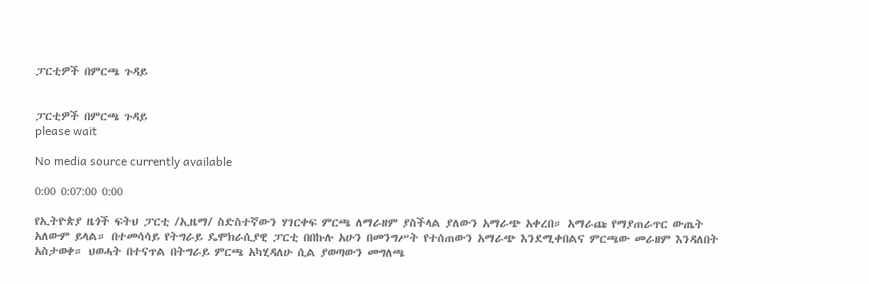ፓርቲዎች በምርጫ ጉዳይ


ፓርቲዎች በምርጫ ጉዳይ
please wait

No media source currently available

0:00 0:07:00 0:00

የኢትዮጵያ ዜጎች ፍትህ ፓርቲ /ኢዜማ/ ስድስተኛውን ሃገርቀፍ ምርጫ ለማራዘም ያስችላል ያለውን አማራጭ አቀረበ። አማራጩ የማያጠራጥር ውጤት አለውም ይላል። በተመሳሳይ የትግራይ ዴሞክራሲያዊ ፓርቲ በበኩሉ አሁን በመንግሥት የተሰጠውን አማራጭ እንደሚቀበልና ምርጫው መራዘም እንዳለበት አስታወቀ። ህወሓት በተናጥል በትግራይ ምርጫ አካሂዳለሁ ሲል ያወጣውን መግለጫ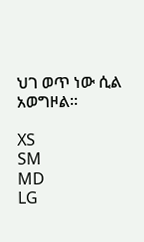ህገ ወጥ ነው ሲል አወግዞል።

XS
SM
MD
LG